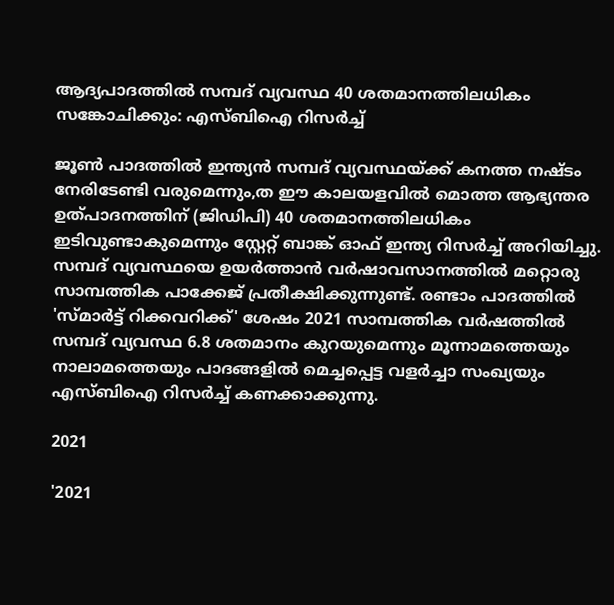ആദ്യപാദത്തില്‍ സമ്പദ് വ്യവസ്ഥ 40 ശതമാനത്തിലധികം സങ്കോചിക്കും: എസ്ബിഐ റിസര്‍ച്ച്‌

ജൂണ്‍ പാദത്തില്‍ ഇന്ത്യന്‍ സമ്പദ് വ്യവസ്ഥയ്ക്ക് കനത്ത നഷ്ടം നേരിടേണ്ടി വരുമെന്നും,ത ഈ കാലയളവില്‍ മൊത്ത ആഭ്യന്തര ഉത്പാദനത്തിന് (ജിഡിപി) 40 ശതമാനത്തിലധികം ഇടിവുണ്ടാകുമെന്നും സ്റ്റേറ്റ് ബാങ്ക് ഓഫ് ഇന്ത്യ റിസര്‍ച്ച് അറിയിച്ചു. സമ്പദ് വ്യവസ്ഥയെ ഉയര്‍ത്താന്‍ വര്‍ഷാവസാനത്തില്‍ മറ്റൊരു സാമ്പത്തിക പാക്കേജ് പ്രതീക്ഷിക്കുന്നുണ്ട്. രണ്ടാം പാദത്തില്‍ 'സ്മാര്‍ട്ട് റിക്കവറിക്ക്' ശേഷം 2021 സാമ്പത്തിക വര്‍ഷത്തില്‍ സമ്പദ് വ്യവസ്ഥ 6.8 ശതമാനം കുറയുമെന്നും മൂന്നാമത്തെയും നാലാമത്തെയും പാദങ്ങളില്‍ മെച്ചപ്പെട്ട വളര്‍ച്ചാ സംഖ്യയും എസ്ബിഐ റിസര്‍ച്ച് കണക്കാക്കുന്നു.

2021

'2021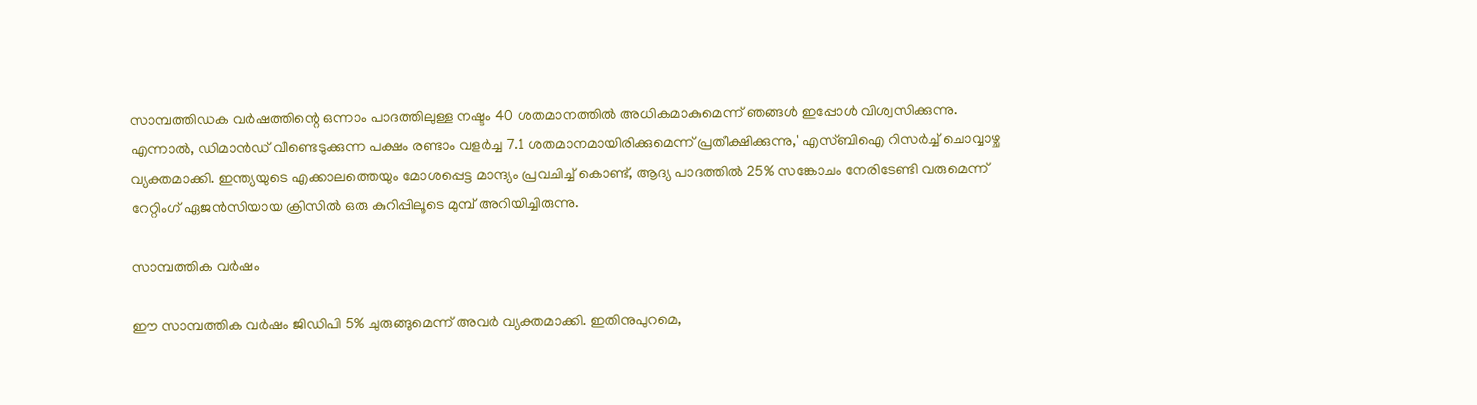സാമ്പത്തിഡക വര്‍ഷത്തിന്റെ ഒന്നാം പാദത്തിലുള്ള നഷ്ടം 40 ശതമാനത്തില്‍ അധികമാകുമെന്ന് ഞങ്ങള്‍ ഇപ്പോള്‍ വിശ്വസിക്കുന്നു. എന്നാല്‍, ഡിമാന്‍ഡ് വീണ്ടെടുക്കുന്ന പക്ഷം രണ്ടാം വളര്‍ച്ച 7.1 ശതമാനമായിരിക്കുമെന്ന് പ്രതീക്ഷിക്കുന്നു,' എസ്ബിഐ റിസര്‍ച്ച് ചൊവ്വാഴ്ച വ്യക്തമാക്കി. ഇന്ത്യയുടെ എക്കാലത്തെയും മോശപ്പെട്ട മാന്ദ്യം പ്രവചിച്ച് കൊണ്ട്, ആദ്യ പാദത്തില്‍ 25% സങ്കോചം നേരിടേണ്ടി വരുമെന്ന് റേറ്റിംഗ് ഏജന്‍സിയായ ക്രിസില്‍ ഒരു കുറിപ്പിലൂടെ മുമ്പ് അറിയിച്ചിരുന്നു.

സാമ്പത്തിക വര്‍ഷം

ഈ സാമ്പത്തിക വര്‍ഷം ജിഡിപി 5% ചുരുങ്ങുമെന്ന് അവര്‍ വ്യക്തമാക്കി. ഇതിനുപുറമെ,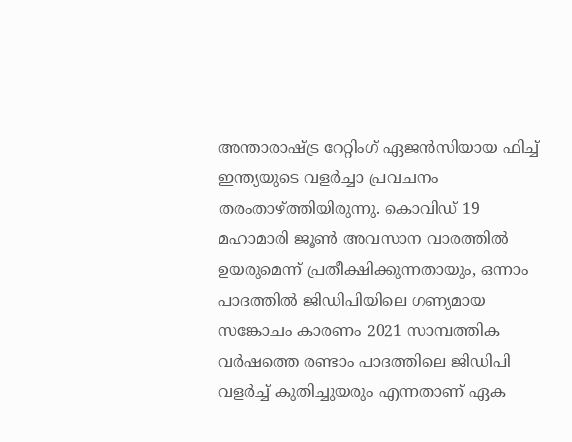അന്താരാഷ്ട്ര റേറ്റിംഗ് ഏജന്‍സിയായ ഫിച്ച് ഇന്ത്യയുടെ വളര്‍ച്ചാ പ്രവചനം തരംതാഴ്ത്തിയിരുന്നു. കൊവിഡ് 19 മഹാമാരി ജൂണ്‍ അവസാന വാരത്തില്‍ ഉയരുമെന്ന് പ്രതീക്ഷിക്കുന്നതായും, ഒന്നാം പാദത്തില്‍ ജിഡിപിയിലെ ഗണ്യമായ സങ്കോചം കാരണം 2021 സാമ്പത്തിക വര്‍ഷത്തെ രണ്ടാം പാദത്തിലെ ജിഡിപി വളര്‍ച്ച് കുതിച്ചുയരും എന്നതാണ് ഏക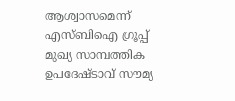ആശ്വാസമെന്ന് എസ്ബിഐ ഗ്രൂപ്പ് മുഖ്യ സാമ്പത്തിക ഉപദേഷ്ടാവ് സൗമ്യ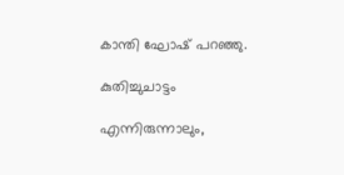കാന്തി ഘോഷ് പറഞ്ഞു.

കുതിച്ചുചാട്ടം

എന്നിരുന്നാലും,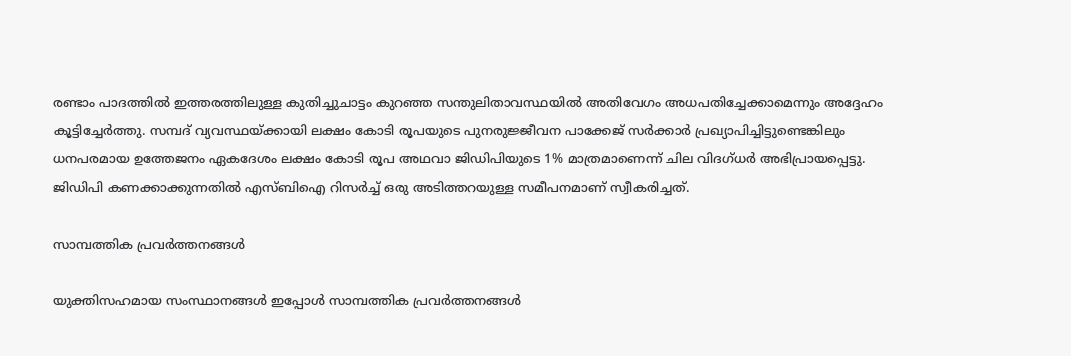രണ്ടാം പാദത്തില്‍ ഇത്തരത്തിലുള്ള കുതിച്ചുചാട്ടം കുറഞ്ഞ സന്തുലിതാവസ്ഥയില്‍ അതിവേഗം അധപതിച്ചേക്കാമെന്നും അദ്ദേഹം കൂട്ടിച്ചേര്‍ത്തു. സമ്പദ് വ്യവസ്ഥയ്ക്കായി ലക്ഷം കോടി രൂപയുടെ പുനരുജ്ജീവന പാക്കേജ് സര്‍ക്കാര്‍ പ്രഖ്യാപിച്ചിട്ടുണ്ടെങ്കിലും ധനപരമായ ഉത്തേജനം ഏകദേശം ലക്ഷം കോടി രൂപ അഥവാ ജിഡിപിയുടെ 1% മാത്രമാണെന്ന് ചില വിദഗ്ധര്‍ അഭിപ്രായപ്പെട്ടു. ജിഡിപി കണക്കാക്കുന്നതില്‍ എസ്ബിഐ റിസര്‍ച്ച് ഒരു അടിത്തറയുള്ള സമീപനമാണ് സ്വീകരിച്ചത്.

സാമ്പത്തിക പ്രവര്‍ത്തനങ്ങള്‍

യുക്തിസഹമായ സംസ്ഥാനങ്ങള്‍ ഇപ്പോള്‍ സാമ്പത്തിക പ്രവര്‍ത്തനങ്ങള്‍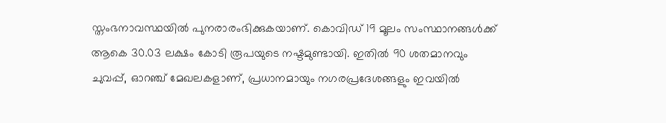സ്തംഭനാവസ്ഥയില്‍ പുനരാരംഭിക്കുകയാണ്. കൊവിഡ് 19 മൂലം സംസ്ഥാനങ്ങള്‍ക്ക് ആകെ 30.03 ലക്ഷം കോടി രൂപയുടെ നഷ്ടമുണ്ടായി. ഇതില്‍ 90 ശതമാനവും ചുവപ്പ്, ഓറഞ്ച് മേഖലകളാണ്, പ്രധാനമായും നഗരപ്രദേശങ്ങളും ഇവയില്‍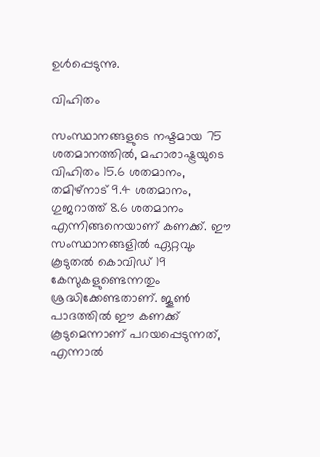ഉള്‍പ്പെടുന്നു.

വിഹിതം

സംസ്ഥാനങ്ങളുടെ നഷ്ടമായ 75 ശതമാനത്തില്‍, മഹാരാഷ്ട്രയുടെ വിഹിതം 15.6 ശതമാനം, തമിഴ്‌നാട് 9.4 ശതമാനം, ഗുജറാത്ത് 8.6 ശതമാനം എന്നിങ്ങനെയാണ് കണക്ക്. ഈ സംസ്ഥാനങ്ങളില്‍ ഏറ്റവും കൂടുതല്‍ കൊവിഡ് 19 കേസുകളുണ്ടെന്നതും ശ്രദ്ധിക്കേണ്ടതാണ്. ജൂണ്‍ പാദത്തില്‍ ഈ കണക്ക് കൂടുമെന്നാണ് പറയപ്പെടുന്നത്, എന്നാല്‍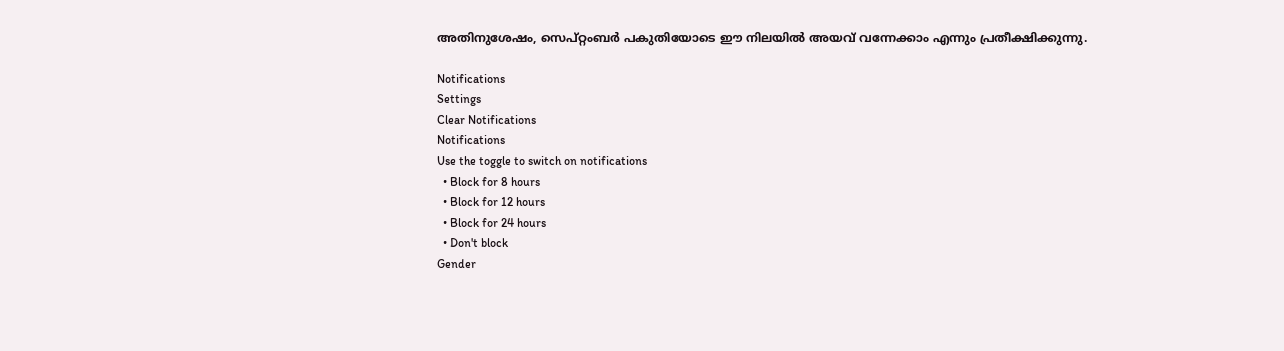അതിനുശേഷം, സെപ്റ്റംബര്‍ പകുതിയോടെ ഈ നിലയില്‍ അയവ് വന്നേക്കാം എന്നും പ്രതീക്ഷിക്കുന്നു.

Notifications
Settings
Clear Notifications
Notifications
Use the toggle to switch on notifications
  • Block for 8 hours
  • Block for 12 hours
  • Block for 24 hours
  • Don't block
Gender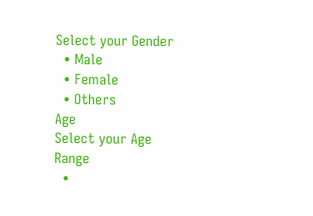Select your Gender
  • Male
  • Female
  • Others
Age
Select your Age Range
  •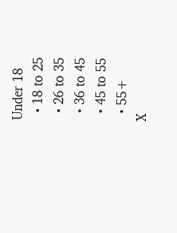Under 18
  • 18 to 25
  • 26 to 35
  • 36 to 45
  • 45 to 55
  • 55+
X